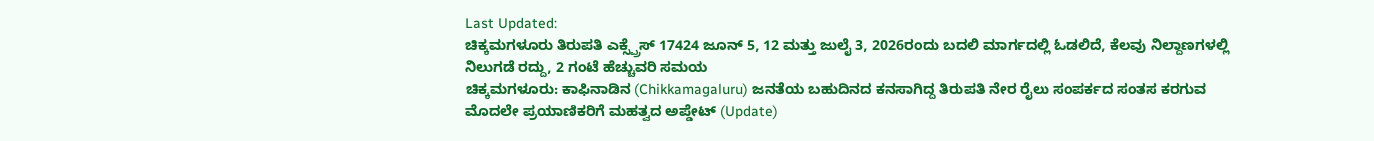Last Updated:
ಚಿಕ್ಕಮಗಳೂರು ತಿರುಪತಿ ಎಕ್ಸ್ಪ್ರೆಸ್ 17424 ಜೂನ್ 5, 12 ಮತ್ತು ಜುಲೈ 3, 2026ರಂದು ಬದಲಿ ಮಾರ್ಗದಲ್ಲಿ ಓಡಲಿದೆ, ಕೆಲವು ನಿಲ್ದಾಣಗಳಲ್ಲಿ ನಿಲುಗಡೆ ರದ್ದು, 2 ಗಂಟೆ ಹೆಚ್ಚುವರಿ ಸಮಯ
ಚಿಕ್ಕಮಗಳೂರು: ಕಾಫಿನಾಡಿನ (Chikkamagaluru) ಜನತೆಯ ಬಹುದಿನದ ಕನಸಾಗಿದ್ದ ತಿರುಪತಿ ನೇರ ರೈಲು ಸಂಪರ್ಕದ ಸಂತಸ ಕರಗುವ ಮೊದಲೇ ಪ್ರಯಾಣಿಕರಿಗೆ ಮಹತ್ವದ ಅಪ್ಡೇಟ್ (Update)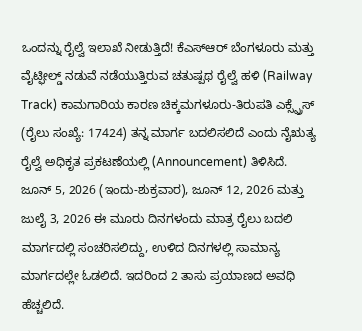ಒಂದನ್ನು ರೈಲ್ವೆ ಇಲಾಖೆ ನೀಡುತ್ತಿದೆ! ಕೆಎಸ್ಆರ್ ಬೆಂಗಳೂರು ಮತ್ತು ವೈಟ್ಫೀಲ್ಡ್ ನಡುವೆ ನಡೆಯುತ್ತಿರುವ ಚತುಷ್ಪಥ ರೈಲ್ವೆ ಹಳಿ (Railway Track) ಕಾಮಗಾರಿಯ ಕಾರಣ ಚಿಕ್ಕಮಗಳೂರು-ತಿರುಪತಿ ಎಕ್ಸ್ಪ್ರೆಸ್ (ರೈಲು ಸಂಖ್ಯೆ: 17424) ತನ್ನ ಮಾರ್ಗ ಬದಲಿಸಲಿದೆ ಎಂದು ನೈಋತ್ಯ ರೈಲ್ವೆ ಅಧಿಕೃತ ಪ್ರಕಟಣೆಯಲ್ಲಿ (Announcement) ತಿಳಿಸಿದೆ.
ಜೂನ್ 5, 2026 (ಇಂದು-ಶುಕ್ರವಾರ), ಜೂನ್ 12, 2026 ಮತ್ತು ಜುಲೈ 3, 2026 ಈ ಮೂರು ದಿನಗಳಂದು ಮಾತ್ರ ರೈಲು ಬದಲಿ ಮಾರ್ಗದಲ್ಲಿ ಸಂಚರಿಸಲಿದ್ದು, ಉಳಿದ ದಿನಗಳಲ್ಲಿ ಸಾಮಾನ್ಯ ಮಾರ್ಗದಲ್ಲೇ ಓಡಲಿದೆ. ಇದರಿಂದ 2 ತಾಸು ಪ್ರಯಾಣದ ಅವಧಿ ಹೆಚ್ಚಲಿದೆ.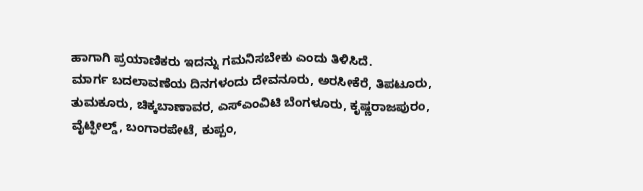ಹಾಗಾಗಿ ಪ್ರಯಾಣಿಕರು ಇದನ್ನು ಗಮನಿಸಬೇಕು ಎಂದು ತಿಳಿಸಿದೆ.
ಮಾರ್ಗ ಬದಲಾವಣೆಯ ದಿನಗಳಂದು ದೇವನೂರು, ಅರಸೀಕೆರೆ, ತಿಪಟೂರು, ತುಮಕೂರು, ಚಿಕ್ಕಬಾಣಾವರ, ಎಸ್ಎಂವಿಟಿ ಬೆಂಗಳೂರು, ಕೃಷ್ಣರಾಜಪುರಂ, ವೈಟ್ಫೀಲ್ಡ್, ಬಂಗಾರಪೇಟೆ, ಕುಪ್ಪಂ,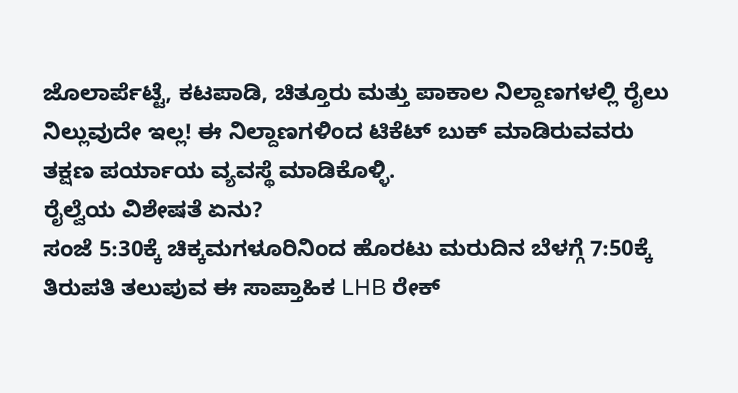ಜೊಲಾರ್ಪೆಟ್ಟೆ, ಕಟಪಾಡಿ, ಚಿತ್ತೂರು ಮತ್ತು ಪಾಕಾಲ ನಿಲ್ದಾಣಗಳಲ್ಲಿ ರೈಲು ನಿಲ್ಲುವುದೇ ಇಲ್ಲ! ಈ ನಿಲ್ದಾಣಗಳಿಂದ ಟಿಕೆಟ್ ಬುಕ್ ಮಾಡಿರುವವರು ತಕ್ಷಣ ಪರ್ಯಾಯ ವ್ಯವಸ್ಥೆ ಮಾಡಿಕೊಳ್ಳಿ.
ರೈಲ್ವೆಯ ವಿಶೇಷತೆ ಏನು?
ಸಂಜೆ 5:30ಕ್ಕೆ ಚಿಕ್ಕಮಗಳೂರಿನಿಂದ ಹೊರಟು ಮರುದಿನ ಬೆಳಗ್ಗೆ 7:50ಕ್ಕೆ ತಿರುಪತಿ ತಲುಪುವ ಈ ಸಾಪ್ತಾಹಿಕ LHB ರೇಕ್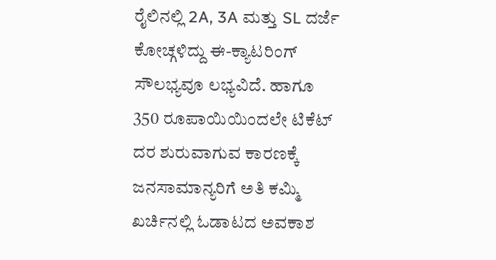ರೈಲಿನಲ್ಲಿ 2A, 3A ಮತ್ತು SL ದರ್ಜೆ ಕೋಚ್ಗಳಿದ್ದು ಈ-ಕ್ಯಾಟರಿಂಗ್ ಸೌಲಭ್ಯವೂ ಲಭ್ಯವಿದೆ. ಹಾಗೂ 350 ರೂಪಾಯಿಯಿಂದಲೇ ಟಿಕೆಟ್ ದರ ಶುರುವಾಗುವ ಕಾರಣಕ್ಕೆ ಜನಸಾಮಾನ್ಯರಿಗೆ ಅತಿ ಕಮ್ಮಿ ಖರ್ಚಿನಲ್ಲಿ ಓಡಾಟದ ಅವಕಾಶ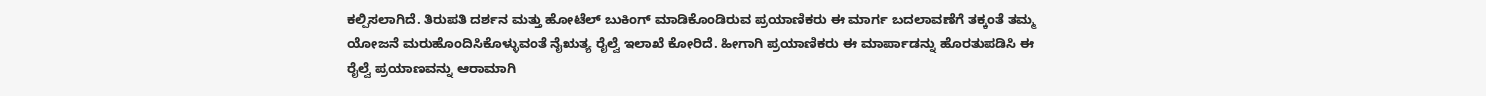ಕಲ್ಪಿಸಲಾಗಿದೆ. ತಿರುಪತಿ ದರ್ಶನ ಮತ್ತು ಹೋಟೆಲ್ ಬುಕಿಂಗ್ ಮಾಡಿಕೊಂಡಿರುವ ಪ್ರಯಾಣಿಕರು ಈ ಮಾರ್ಗ ಬದಲಾವಣೆಗೆ ತಕ್ಕಂತೆ ತಮ್ಮ ಯೋಜನೆ ಮರುಹೊಂದಿಸಿಕೊಳ್ಳುವಂತೆ ನೈಋತ್ಯ ರೈಲ್ವೆ ಇಲಾಖೆ ಕೋರಿದೆ. ಹೀಗಾಗಿ ಪ್ರಯಾಣಿಕರು ಈ ಮಾರ್ಪಾಡನ್ನು ಹೊರತುಪಡಿಸಿ ಈ ರೈಲ್ವೆ ಪ್ರಯಾಣವನ್ನು ಆರಾಮಾಗಿ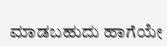ಮಾಡಬಹುದು ಹಾಗೆಯೇ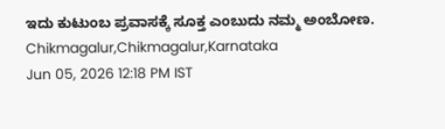ಇದು ಕುಟುಂಬ ಪ್ರವಾಸಕ್ಕೆ ಸೂಕ್ತ ಎಂಬುದು ನಮ್ಮ ಅಂಬೋಣ.
Chikmagalur,Chikmagalur,Karnataka
Jun 05, 2026 12:18 PM IST